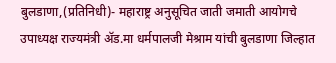बुलडाणा,(प्रतिनिधी)- महाराष्ट्र अनुसूचित जाती जमाती आयोगचे उपाध्यक्ष राज्यमंत्री ॲड.मा धर्मपालजी मेश्राम यांची बुलडाणा जिल्हात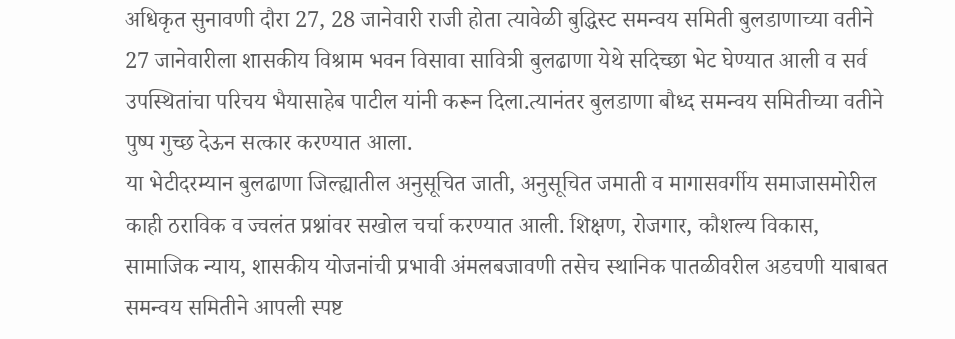अधिकृत सुनावणी दौरा 27, 28 जानेवारी राजी होता त्यावेळी बुद्धिस्ट समन्वय समिती बुलडाणाच्या वतीने 27 जानेवारीला शासकीय विश्राम भवन विसावा सावित्री बुलढाणा येथे सदिच्छा भेट घेण्यात आली व सर्व उपस्थितांचा परिचय भैयासाहेब पाटील यांनी करून दिला.त्यानंतर बुलडाणा बौध्द समन्वय समितीच्या वतीने पुष्प गुच्छ देऊन सत्कार करण्यात आला.
या भेटीदरम्यान बुलढाणा जिल्ह्यातील अनुसूचित जाती, अनुसूचित जमाती व मागासवर्गीय समाजासमोरील काही ठराविक व ज्वलंत प्रश्नांवर सखोल चर्चा करण्यात आली. शिक्षण, रोजगार, कौशल्य विकास, सामाजिक न्याय, शासकीय योजनांची प्रभावी अंमलबजावणी तसेच स्थानिक पातळीवरील अडचणी याबाबत समन्वय समितीने आपली स्पष्ट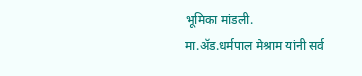भूमिका मांडली.
मा.ॲड.धर्मपाल मेश्राम यांनी सर्व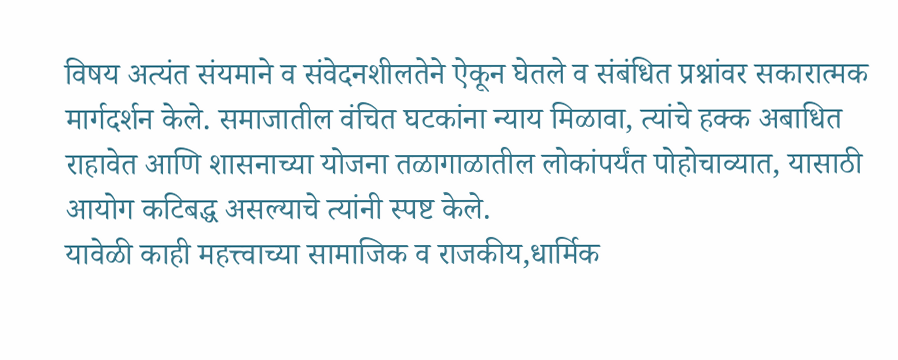विषय अत्यंत संयमाने व संवेदनशीलतेने ऐकून घेतले व संबंधित प्रश्नांवर सकारात्मक मार्गदर्शन केले. समाजातील वंचित घटकांना न्याय मिळावा, त्यांचे हक्क अबाधित राहावेत आणि शासनाच्या योजना तळागाळातील लोकांपर्यंत पोहोचाव्यात, यासाठी आयोग कटिबद्ध असल्याचे त्यांनी स्पष्ट केले.
यावेळी काही महत्त्वाच्या सामाजिक व राजकीय,धार्मिक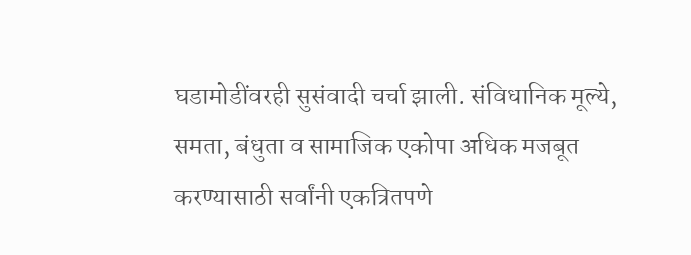घडामोडींवरही सुसंवादी चर्चा झाली. संविधानिक मूल्ये, समता, बंधुता व सामाजिक एकोपा अधिक मजबूत करण्यासाठी सर्वांनी एकत्रितपणे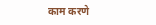काम करणे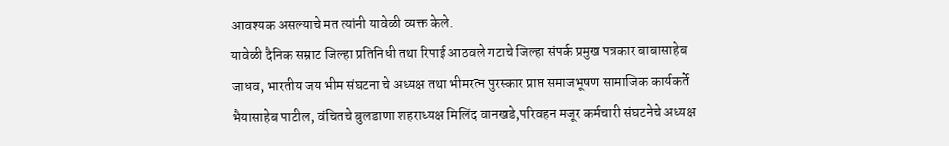आवश्यक असल्याचे मत त्यांनी यावेळी व्यक्त केले.
यावेळी दैनिक सम्राट जिल्हा प्रतिनिधी तथा रिपाई आठवले गटाचे जिल्हा संपर्क प्रमुख पत्रकार बाबासाहेब जाधव, भारतीय जय भीम संघटना चे अध्यक्ष तथा भीमरत्न पुरस्कार प्राप्त समाजभूषण सामाजिक कार्यकर्ते भैयासाहेब पाटील, वंचितचे बुलडाणा शहराध्यक्ष मिलिंद वानखडे,परिवहन मजूर कर्मचारी संघटनेचे अध्यक्ष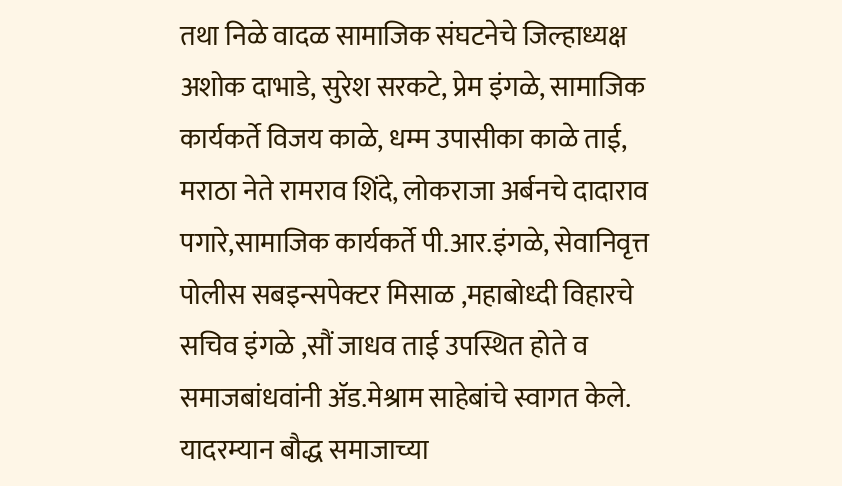तथा निळे वादळ सामाजिक संघटनेचे जिल्हाध्यक्ष अशोक दाभाडे, सुरेश सरकटे, प्रेम इंगळे, सामाजिक कार्यकर्ते विजय काळे, धम्म उपासीका काळे ताई, मराठा नेते रामराव शिंदे, लोकराजा अर्बनचे दादाराव पगारे,सामाजिक कार्यकर्ते पी.आर.इंगळे, सेवानिवृत्त पोलीस सबइन्सपेक्टर मिसाळ ,महाबोध्दी विहारचे सचिव इंगळे ,सौं जाधव ताई उपस्थित होते व समाजबांधवांनी ॲड.मेश्राम साहेबांचे स्वागत केले. यादरम्यान बौद्ध समाजाच्या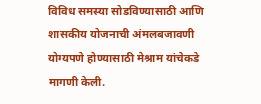विविध समस्या सोडविण्यासाठी आणि शासकीय योजनाची अंमलबजावणी योग्यपणे होण्यासाठी मेश्राम यांचेकडे मागणी केली.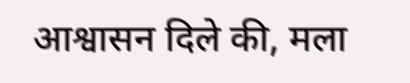आश्वासन दिले की, मला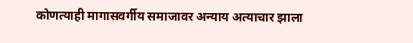कोणत्याही मागासवर्गीय समाजावर अन्याय अत्याचार झाला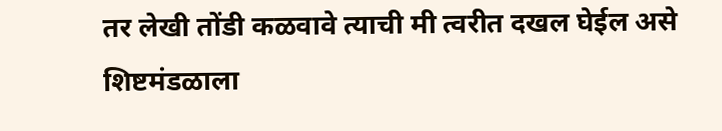तर लेखी तोंडी कळवावे त्याची मी त्वरीत दखल घेईल असे शिष्टमंडळाला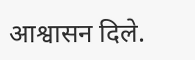आश्वासन दिले.